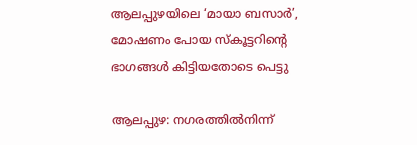ആലപ്പുഴയിലെ ‘മായാ ബസാർ’, മോഷണം പോയ സ്കൂട്ടറിന്റെ ഭാഗങ്ങൾ കിട്ടിയതോടെ പെട്ടു

ആലപ്പുഴ: നഗരത്തിൽനിന്ന്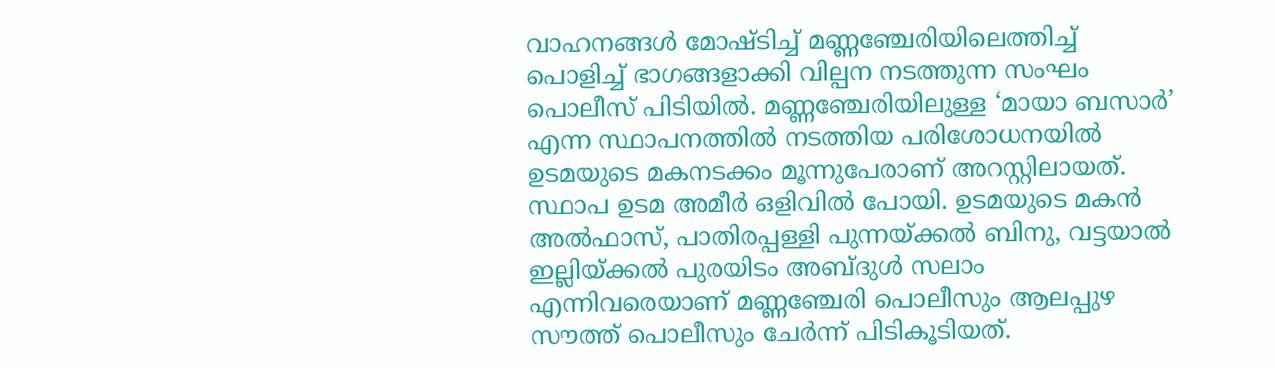വാഹനങ്ങൾ മോഷ്ടിച്ച് മണ്ണഞ്ചേരിയിലെത്തിച്ച് പൊളിച്ച് ഭാഗങ്ങളാക്കി വില്പന നടത്തുന്ന സംഘം പൊലീസ് പിടിയിൽ. മണ്ണഞ്ചേരിയിലുള്ള ‘മായാ ബസാർ’ എന്ന സ്ഥാപനത്തിൽ നടത്തിയ പരിശോധനയിൽ ഉടമയുടെ മകനടക്കം മൂന്നുപേരാണ് അറസ്റ്റിലായത്. സ്ഥാപ ഉടമ അമീർ ഒളിവിൽ പോയി. ഉടമയുടെ മകൻ അൽഫാസ്, പാതിരപ്പള്ളി പുന്നയ്ക്കൽ ബിനു, വട്ടയാൽ ഇല്ലിയ്ക്കൽ പുരയിടം അബ്ദുൾ സലാം എന്നിവരെയാണ് മണ്ണഞ്ചേരി പൊലീസും ആലപ്പുഴ സൗത്ത് പൊലീസും ചേർന്ന് പിടികൂടിയത്.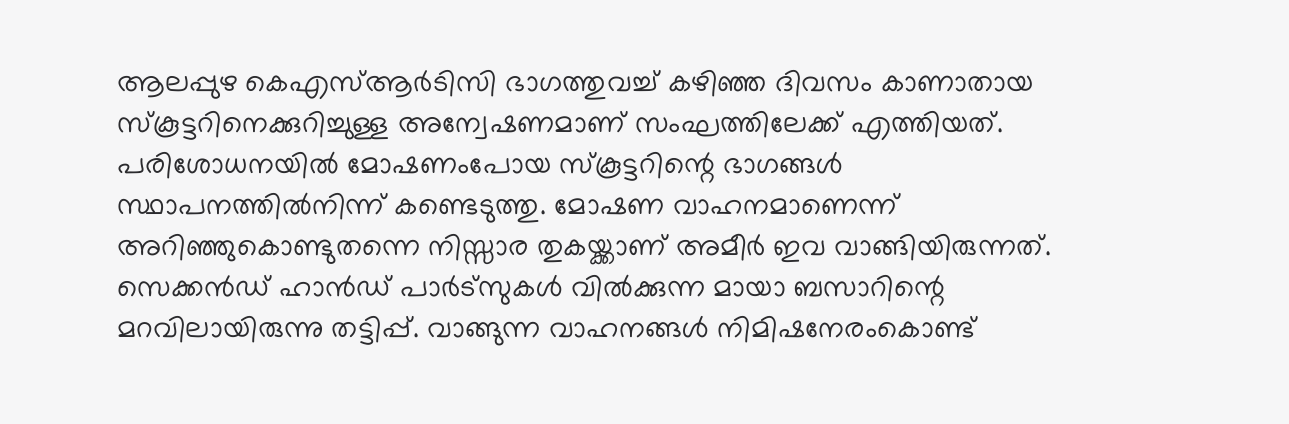ആലപ്പുഴ കെഎസ്ആർടിസി ഭാഗത്തുവച്ച് കഴിഞ്ഞ ദിവസം കാണാതായ സ്കൂട്ടറിനെക്കുറിച്ചുള്ള അന്വേഷണമാണ് സംഘത്തിലേക്ക് എത്തിയത്. പരിശോധനയിൽ മോഷണംപോയ സ്കൂട്ടറിന്റെ ഭാഗങ്ങൾ സ്ഥാപനത്തിൽനിന്ന് കണ്ടെടുത്തു. മോഷണ വാഹനമാണെന്ന് അറിഞ്ഞുകൊണ്ടുതന്നെ നിസ്സാര തുകയ്ക്കാണ് അമീർ ഇവ വാങ്ങിയിരുന്നത്. സെക്കൻഡ് ഹാൻഡ് പാർട്സുകൾ വിൽക്കുന്ന മായാ ബസാറിന്റെ മറവിലായിരുന്നു തട്ടിപ്പ്. വാങ്ങുന്ന വാഹനങ്ങൾ നിമിഷനേരംകൊണ്ട്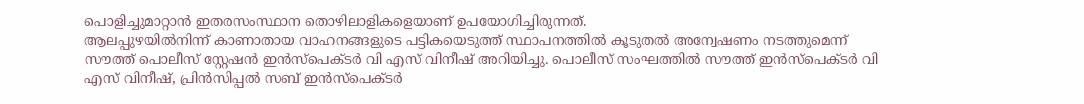പൊളിച്ചുമാറ്റാൻ ഇതരസംസ്ഥാന തൊഴിലാളികളെയാണ് ഉപയോഗിച്ചിരുന്നത്.
ആലപ്പുഴയിൽനിന്ന് കാണാതായ വാഹനങ്ങളുടെ പട്ടികയെടുത്ത് സ്ഥാപനത്തിൽ കൂടുതൽ അന്വേഷണം നടത്തുമെന്ന് സൗത്ത് പൊലീസ് സ്റ്റേഷൻ ഇൻസ്പെക്ടർ വി എസ് വിനീഷ് അറിയിച്ചു. പൊലീസ് സംഘത്തിൽ സൗത്ത് ഇൻസ്പെക്ടർ വി എസ് വിനീഷ്, പ്രിൻസിപ്പൽ സബ് ഇൻസ്പെക്ടർ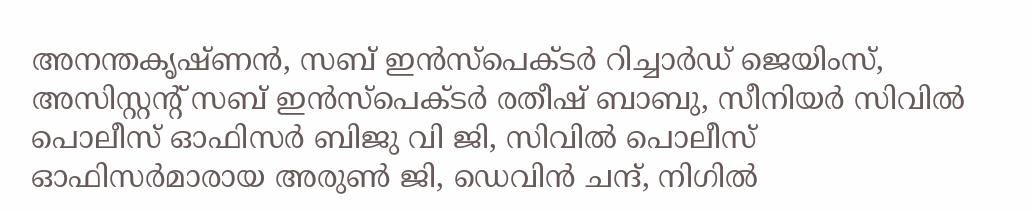അനന്തകൃഷ്ണൻ, സബ് ഇൻസ്പെക്ടർ റിച്ചാർഡ് ജെയിംസ്, അസിസ്റ്റന്റ് സബ് ഇൻസ്പെക്ടർ രതീഷ് ബാബു, സീനിയർ സിവിൽ പൊലീസ് ഓഫിസർ ബിജു വി ജി, സിവിൽ പൊലീസ് ഓഫിസർമാരായ അരുൺ ജി, ഡെവിൻ ചന്ദ്, നിഗിൽ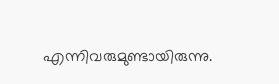എന്നിവരുമുണ്ടായിരുന്നു.